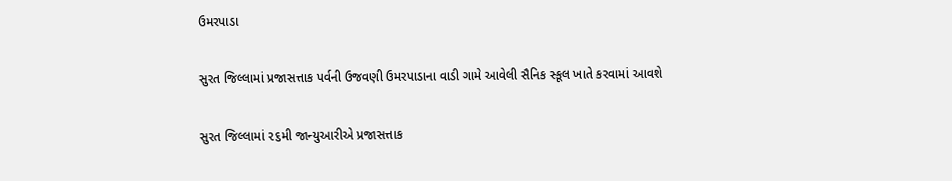ઉમરપાડા

સુરત જિલ્લામાં પ્રજાસત્તાક પર્વની ઉજવણી ઉમરપાડાના વાડી ગામે આવેલી સૈનિક સ્કૂલ ખાતે કરવામાં આવશે

સુરત જિલ્લામાં ૨૬મી જાન્યુઆરીએ પ્રજાસત્તાક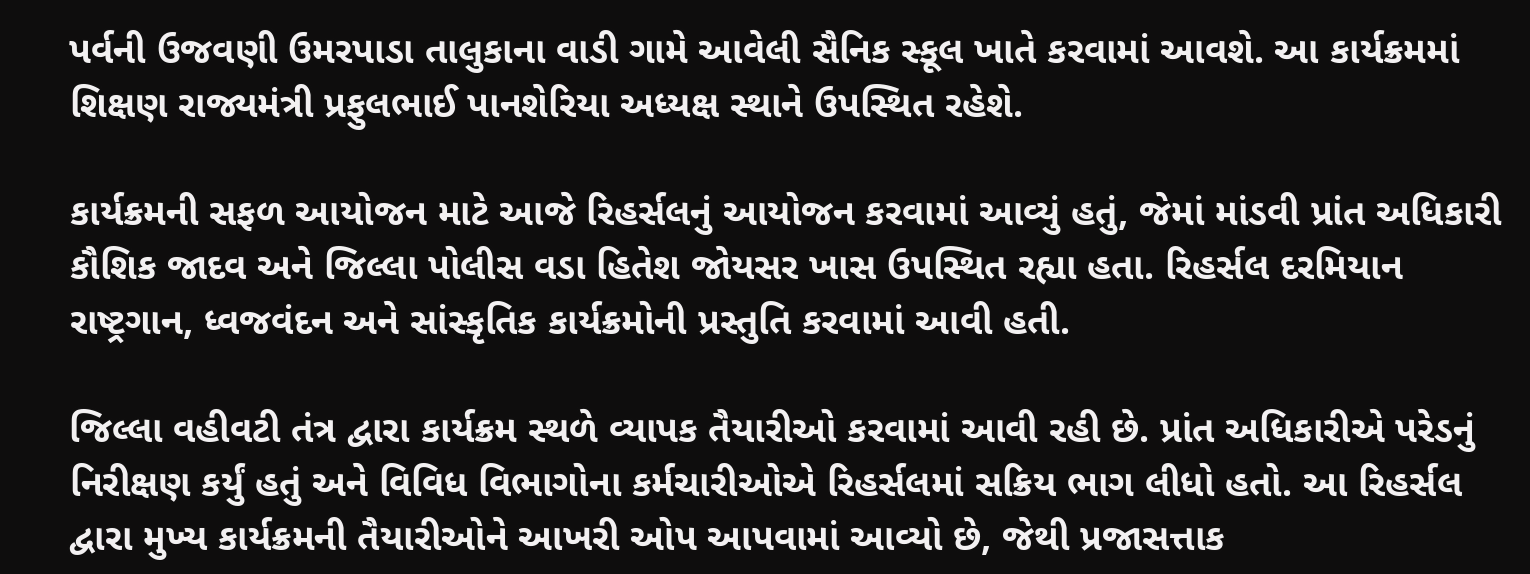પર્વની ઉજવણી ઉમરપાડા તાલુકાના વાડી ગામે આવેલી સૈનિક સ્કૂલ ખાતે કરવામાં આવશે. આ કાર્યક્રમમાં શિક્ષણ રાજ્યમંત્રી પ્રફુલભાઈ પાનશેરિયા અધ્યક્ષ સ્થાને ઉપસ્થિત રહેશે.

કાર્યક્રમની સફળ આયોજન માટે આજે રિહર્સલનું આયોજન કરવામાં આવ્યું હતું, જેમાં માંડવી પ્રાંત અધિકારી કૌશિક જાદવ અને જિલ્લા પોલીસ વડા હિતેશ જોયસર ખાસ ઉપસ્થિત રહ્યા હતા. રિહર્સલ દરમિયાન રાષ્ટ્રગાન, ધ્વજવંદન અને સાંસ્કૃતિક કાર્યક્રમોની પ્રસ્તુતિ કરવામાં આવી હતી.

જિલ્લા વહીવટી તંત્ર દ્વારા કાર્યક્રમ સ્થળે વ્યાપક તૈયારીઓ કરવામાં આવી રહી છે. પ્રાંત અધિકારીએ પરેડનું નિરીક્ષણ કર્યું હતું અને વિવિધ વિભાગોના કર્મચારીઓએ રિહર્સલમાં સક્રિય ભાગ લીધો હતો. આ રિહર્સલ દ્વારા મુખ્ય કાર્યક્રમની તૈયારીઓને આખરી ઓપ આપવામાં આવ્યો છે, જેથી પ્રજાસત્તાક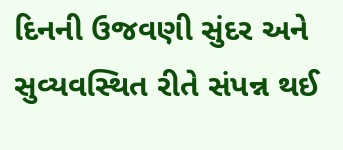દિનની ઉજવણી સુંદર અને સુવ્યવસ્થિત રીતે સંપન્ન થઈ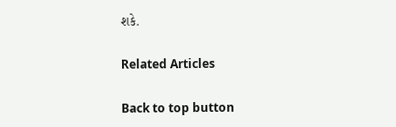શકે.

Related Articles

Back to top button